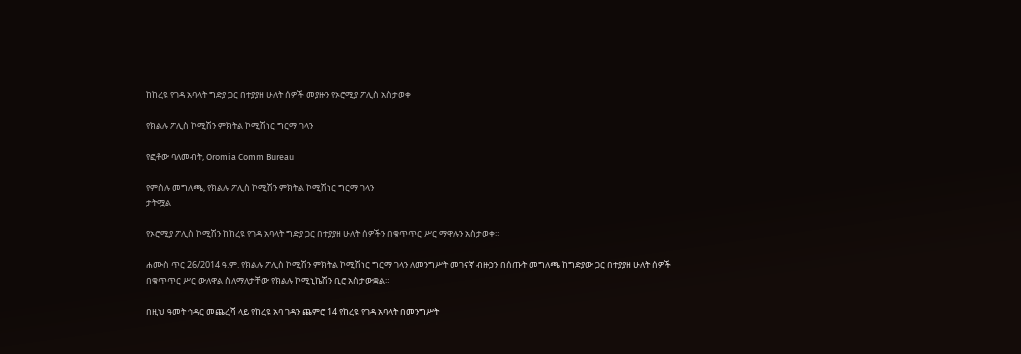ከከረዩ የገዳ አባላት ግድያ ጋር በተያያዘ ሁለት ሰዎች መያዙን የኦሮሚያ ፖሊስ አስታወቀ

የክልሉ ፖሊስ ኮሚሽን ምክትል ኮሚሽነር ግርማ ገላን

የፎቶው ባለመብት, Oromia Comm Bureau

የምስሉ መግለጫ, የክልሉ ፖሊስ ኮሚሽን ምክትል ኮሚሽነር ግርማ ገላን
ታትሟል

የኦሮሚያ ፖሊስ ኮሚሽን ከከረዩ የገዳ አባላት ግድያ ጋር በተያያዘ ሁለት ሰዎችን በቁጥጥር ሥር ማዋሉን አስታወቀ።

ሐሙስ ጥር 26/2014 ዓ.ም. የክልሉ ፖሊስ ኮሚሽን ምክትል ኮሚሽነር ግርማ ገላን ለመንግሥት መገናኛ ብዙኃን በሰጡት መግለጫ ከግድያው ጋር በተያያዘ ሁለት ሰዎች በቁጥጥር ሥር ውለዋል ስለማለታቸው የክልሉ ኮሚኒኬሽን ቢሮ አስታውቋል።

በዚህ ዓመት ኅዳር መጨረሻ ላይ የከረዩ አባ ገዳን ጨምሮ 14 የከረዩ የገዳ አባላት በመንግሥት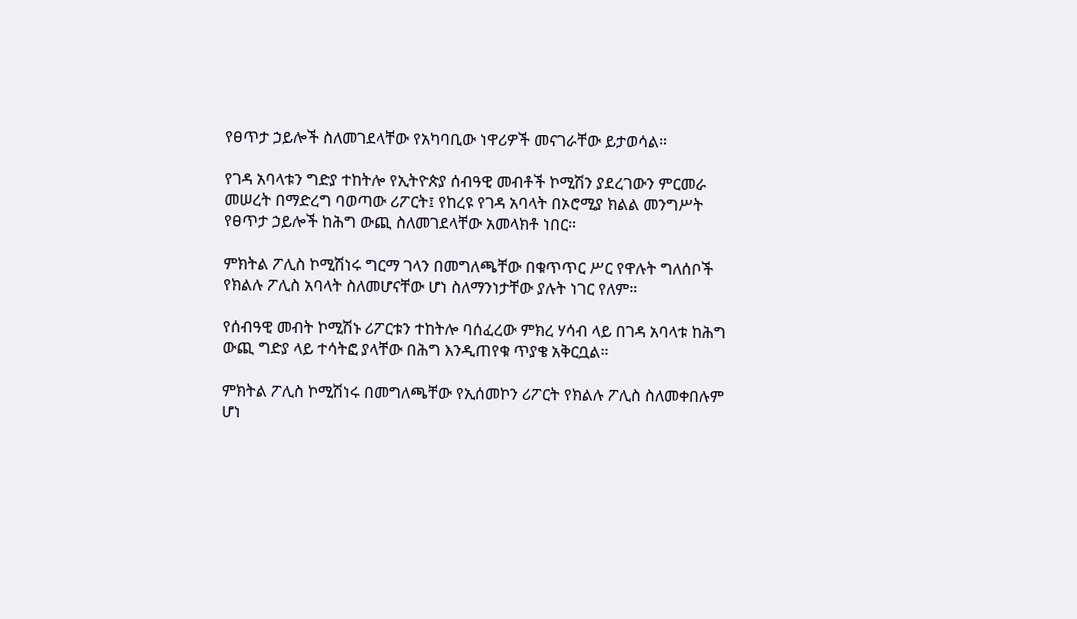የፀጥታ ኃይሎች ስለመገደላቸው የአካባቢው ነዋሪዎች መናገራቸው ይታወሳል።

የገዳ አባላቱን ግድያ ተከትሎ የኢትዮጵያ ሰብዓዊ መብቶች ኮሚሽን ያደረገውን ምርመራ መሠረት በማድረግ ባወጣው ሪፖርት፤ የከረዩ የገዳ አባላት በኦሮሚያ ክልል መንግሥት የፀጥታ ኃይሎች ከሕግ ውጪ ስለመገደላቸው አመላክቶ ነበር።

ምክትል ፖሊስ ኮሚሽነሩ ግርማ ገላን በመግለጫቸው በቁጥጥር ሥር የዋሉት ግለሰቦች የክልሉ ፖሊስ አባላት ስለመሆናቸው ሆነ ስለማንነታቸው ያሉት ነገር የለም።

የሰብዓዊ መብት ኮሚሽኑ ሪፖርቱን ተከትሎ ባሰፈረው ምክረ ሃሳብ ላይ በገዳ አባላቱ ከሕግ ውጪ ግድያ ላይ ተሳትፎ ያላቸው በሕግ እንዲጠየቁ ጥያቄ አቅርቧል።

ምክትል ፖሊስ ኮሚሽነሩ በመግለጫቸው የኢሰመኮን ሪፖርት የክልሉ ፖሊስ ስለመቀበሉም ሆነ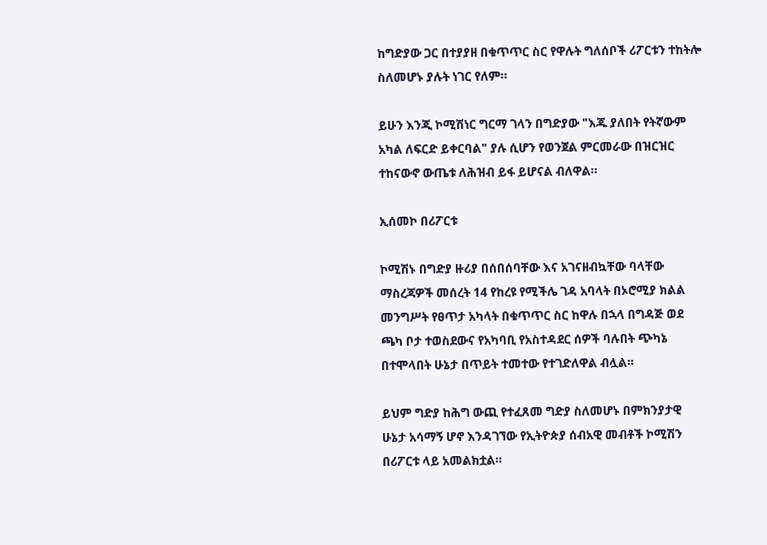ከግድያው ጋር በተያያዘ በቁጥጥር ስር የዋሉት ግለሰቦች ሪፖርቱን ተከትሎ ስለመሆኑ ያሉት ነገር የለም።

ይሁን እንጂ ኮሚሽነር ግርማ ገላን በግድያው "እጁ ያለበት የትኛውም አካል ለፍርድ ይቀርባል" ያሉ ሲሆን የወንጀል ምርመራው በዝርዝር ተከናውኖ ውጤቱ ለሕዝብ ይፋ ይሆናል ብለዋል።

ኢሰመኮ በሪፖርቱ

ኮሚሽኑ በግድያ ዙሪያ በሰበሰባቸው እና አገናዘብኳቸው ባላቸው ማስረጃዎች መሰረት 14 የከረዩ የሚችሌ ገዳ አባላት በኦሮሚያ ክልል መንግሥት የፀጥታ አካላት በቁጥጥር ስር ከዋሉ በኋላ በግዳጅ ወደ ጫካ ቦታ ተወስደውና የአካባቢ የአስተዳደር ሰዎች ባሉበት ጭካኔ በተሞላበት ሁኔታ በጥይት ተመተው የተገድለዋል ብሏል።

ይህም ግድያ ከሕግ ውጪ የተፈጸመ ግድያ ስለመሆኑ በምክንያታዊ ሁኔታ አሳማኝ ሆኖ እንዳገኘው የኢትዮጵያ ሰብአዊ መብቶች ኮሚሽን በሪፖርቱ ላይ አመልክቷል።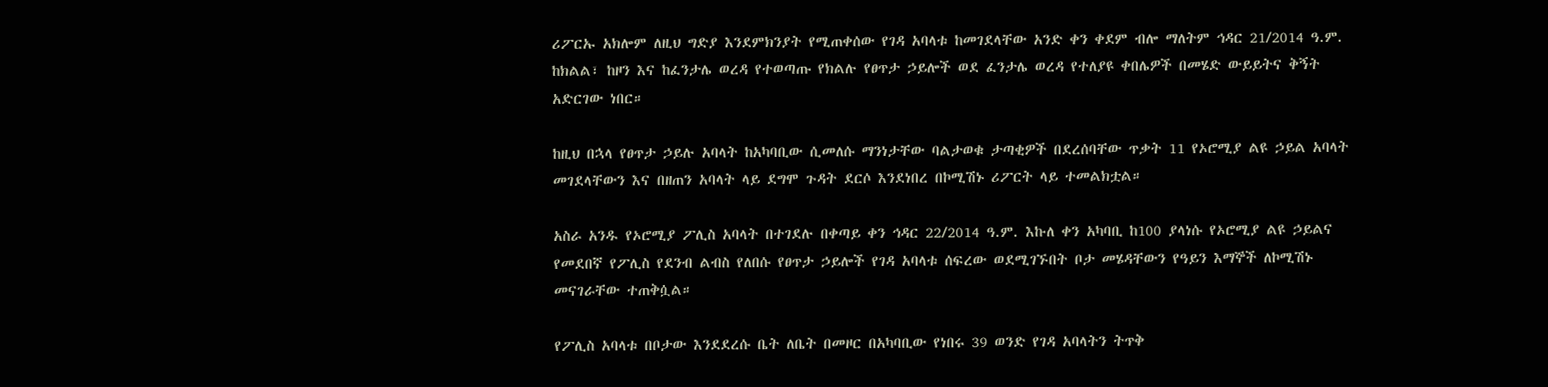ሪፖርኡ አክሎም ለዚህ ግድያ እንደምክንያት የሚጠቀሰው የገዳ አባላቱ ከመገደላቸው አንድ ቀን ቀደም ብሎ ማለትም ኅዳር 21/2014 ዓ.ም. ከክልል፣ ከዞን እና ከፈንታሌ ወረዳ የተወጣጡ የክልሉ የፀጥታ ኃይሎች ወደ ፈንታሌ ወረዳ የተለያዩ ቀበሌዎች በመሄድ ውይይትና ቅኝት አድርገው ነበር።

ከዚህ በኋላ የፀጥታ ኃይሉ አባላት ከአካባቢው ሲመለሱ ማንነታቸው ባልታወቁ ታጣቂዎች በደረሰባቸው ጥቃት 11 የኦሮሚያ ልዩ ኃይል አባላት መገደላቸውን እና በዘጠን አባላት ላይ ደግሞ ጉዳት ደርሶ እንደነበረ በኮሚሽኑ ሪፖርት ላይ ተመልክቷል።

አስራ አንዱ የኦሮሚያ ፖሊስ አባላት በተገደሉ በቀጣይ ቀን ኅዳር 22/2014 ዓ.ም. እኩለ ቀን አካባቢ ከ100 ያላነሱ የኦሮሚያ ልዩ ኃይልና የመደበኛ የፖሊስ የደንብ ልብስ የለበሱ የፀጥታ ኃይሎች የገዳ አባላቱ ሰፍረው ወደሚገኙበት ቦታ መሄዳቸውን የዓይን እማኞች ለኮሚሽኑ መናገራቸው ተጠቅሷል።

የፖሊስ አባላቱ በቦታው እንደደረሱ ቤት ለቤት በመዞር በአካባቢው የነበሩ 39 ወንድ የገዳ አባላትን ትጥቅ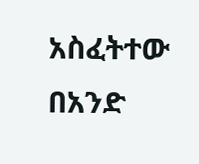አስፈትተው በአንድ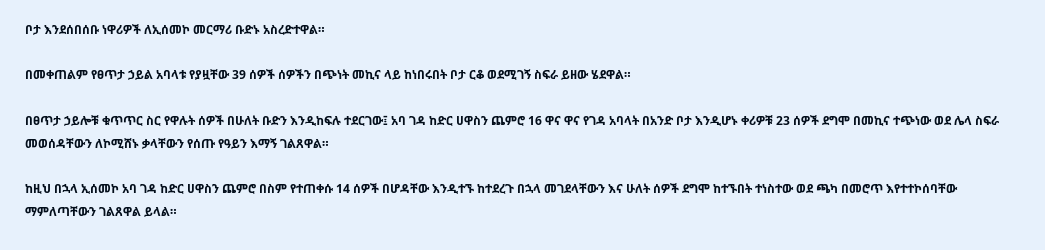ቦታ እንደሰበሰቡ ነዋሪዎች ለኢሰመኮ መርማሪ ቡድኑ አስረድተዋል።

በመቀጠልም የፀጥታ ኃይል አባላቱ የያዟቸው 39 ሰዎች ሰዎችን በጭነት መኪና ላይ ከነበሩበት ቦታ ርቆ ወደሚገኝ ስፍራ ይዘው ሄደዋል።

በፀጥታ ኃይሎቹ ቁጥጥር ስር የዋሉት ሰዎች በሁለት ቡድን እንዲከፍሉ ተደርገው፤ አባ ገዳ ከድር ሀዋስን ጨምሮ 16 ዋና ዋና የገዳ አባላት በአንድ ቦታ እንዲሆኑ ቀሪዎቹ 23 ሰዎች ደግሞ በመኪና ተጭነው ወደ ሌላ ስፍራ መወሰዳቸውን ለኮሚሸኑ ቃላቸውን የሰጡ የዓይን እማኝ ገልጸዋል።

ከዚህ በኋላ ኢሰመኮ አባ ገዳ ከድር ሀዋስን ጨምሮ በስም የተጠቀሱ 14 ሰዎች በሆዳቸው እንዲተኙ ከተደረጉ በኋላ መገደላቸውን እና ሁለት ሰዎች ደግሞ ከተኙበት ተነስተው ወደ ጫካ በመሮጥ እየተተኮሰባቸው ማምለጣቸውን ገልጸዋል ይላል።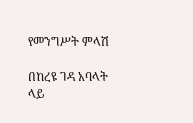የመንግሥት ምላሽ

በከረዩ ገዳ አባላት ላይ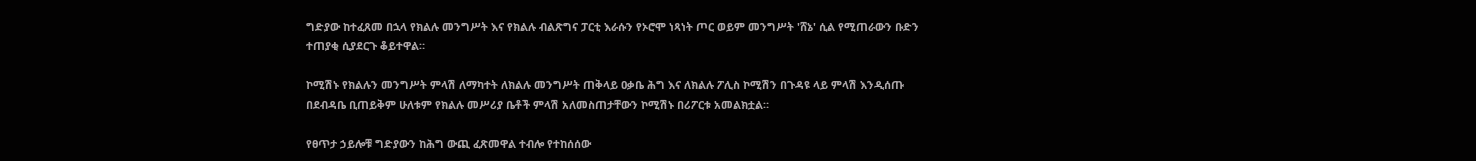ግድያው ከተፈጸመ በኋላ የክልሉ መንግሥት እና የክልሉ ብልጽግና ፓርቲ እራሱን የኦሮሞ ነጻነት ጦር ወይም መንግሥት 'ሸኔ' ሲል የሚጠራውን ቡድን ተጠያቂ ሲያደርጉ ቆይተዋል።

ኮሚሽኑ የክልሉን መንግሥት ምላሽ ለማካተት ለክልሉ መንግሥት ጠቅላይ ዐቃቤ ሕግ እና ለክልሉ ፖሊስ ኮሚሽን በጉዳዩ ላይ ምላሽ እንዲሰጡ በደብዳቤ ቢጠይቅም ሁለቱም የክልሉ መሥሪያ ቤቶች ምላሽ አለመስጠታቸውን ኮሚሽኑ በሪፖርቱ አመልክቷል።

የፀጥታ ኃይሎቹ ግድያውን ከሕግ ውጪ ፈጽመዋል ተብሎ የተከሰሰው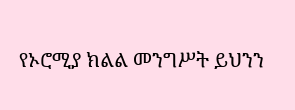የኦሮሚያ ክልል መንግሥት ይህንን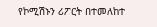የኮሚሽኑን ሪፖርት በተመለከተ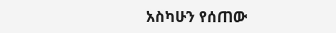አስካሁን የሰጠው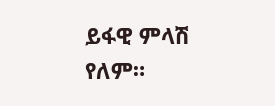ይፋዊ ምላሽ የለም።